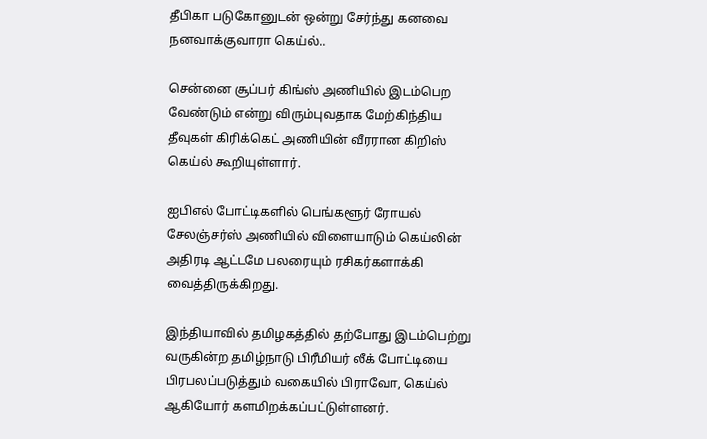தீபிகா படுகோனுடன் ஒன்று சேர்ந்து கனவை நனவாக்குவாரா கெய்ல்..

சென்னை சூப்பர் கிங்ஸ் அணியில் இடம்பெற வேண்டும் என்று விரும்புவதாக மேற்கிந்திய தீவுகள் கிரிக்கெட் அணியின் வீரரான கிறிஸ் கெய்ல் கூறியுள்ளார்.

ஐபிஎல் போட்டிகளில் பெங்களூர் ரோயல் சேலஞ்சர்ஸ் அணியில் விளையாடும் கெய்லின் அதிரடி ஆட்டமே பலரையும் ரசிகர்களாக்கி வைத்திருக்கிறது.

இந்தியாவில் தமிழகத்தில் தற்போது இடம்பெற்று வருகின்ற தமிழ்நாடு பிரீமியர் லீக் போட்டியை பிரபலப்படுத்தும் வகையில் பிராவோ, கெய்ல் ஆகியோர் களமிறக்கப்பட்டுள்ளனர்.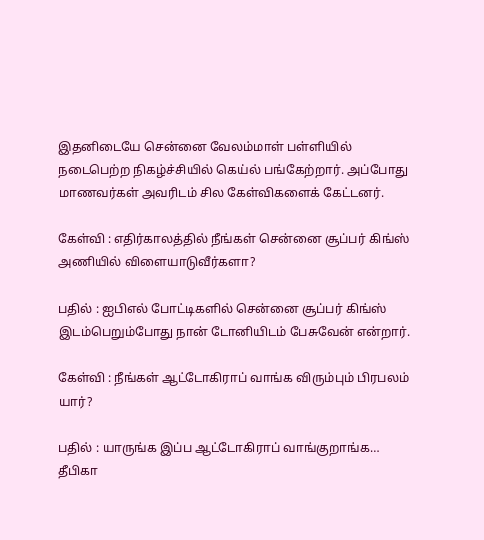இதனிடையே சென்னை வேலம்மாள் பள்ளியில் நடைபெற்ற நிகழ்ச்சியில் கெய்ல் பங்கேற்றார். அப்போது மாணவர்கள் அவரிடம் சில கேள்விகளைக் கேட்டனர்.

கேள்வி : எதிர்காலத்தில் நீங்கள் சென்னை சூப்பர் கிங்ஸ் அணியில் விளையாடுவீர்களா?

பதில் : ஐபிஎல் போட்டிகளில் சென்னை சூப்பர் கிங்ஸ் இடம்பெறும்போது நான் டோனியிடம் பேசுவேன் என்றார்.

கேள்வி : நீங்கள் ஆட்டோகிராப் வாங்க விரும்பும் பிரபலம் யார்?

பதில் : யாருங்க இப்ப ஆட்டோகிராப் வாங்குறாங்க… தீபிகா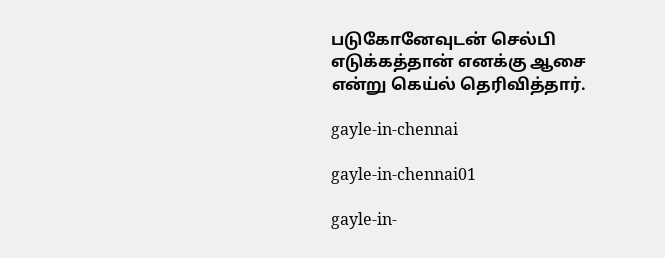படுகோனேவுடன் செல்பி எடுக்கத்தான் எனக்கு ஆசை என்று கெய்ல் தெரிவித்தார்.

gayle-in-chennai

gayle-in-chennai01

gayle-in-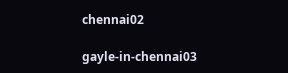chennai02

gayle-in-chennai03